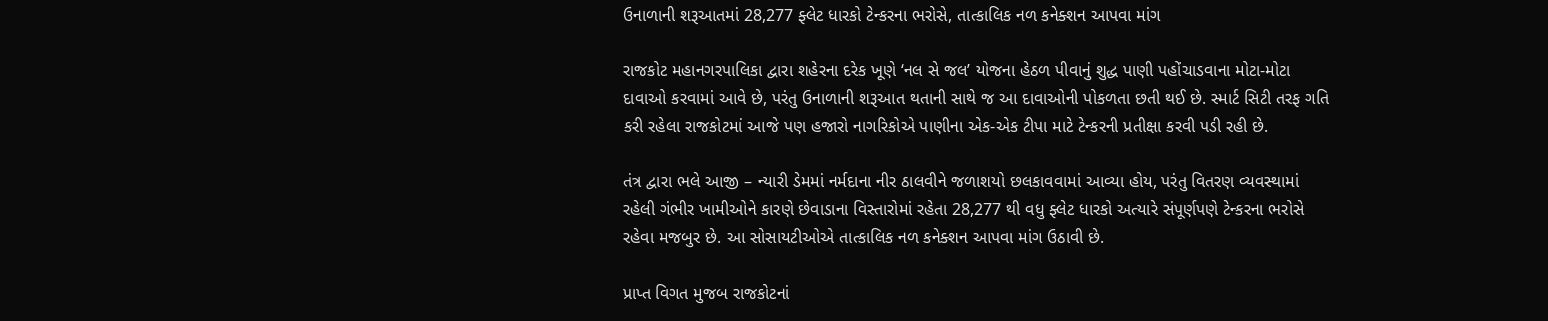ઉનાળાની શરૂઆતમાં 28,277 ફ્લેટ ધારકો ટેન્કરના ભરોસે, તાત્કાલિક નળ કનેક્શન આપવા માંગ

રાજકોટ મહાનગરપાલિકા દ્વારા શહેરના દરેક ખૂણે ‘નલ સે જલ’ યોજના હેઠળ પીવાનું શુદ્ધ પાણી પહોંચાડવાના મોટા-મોટા દાવાઓ કરવામાં આવે છે, પરંતુ ઉનાળાની શરૂઆત થતાની સાથે જ આ દાવાઓની પોકળતા છતી થઈ છે. સ્માર્ટ સિટી તરફ ગતિ કરી રહેલા રાજકોટમાં આજે પણ હજારો નાગરિકોએ પાણીના એક-એક ટીપા માટે ટેન્કરની પ્રતીક્ષા કરવી પડી રહી છે.

તંત્ર દ્વારા ભલે આજી – ન્યારી ડેમમાં નર્મદાના નીર ઠાલવીને જળાશયો છલકાવવામાં આવ્યા હોય, પરંતુ વિતરણ વ્યવસ્થામાં રહેલી ગંભીર ખામીઓને કારણે છેવાડાના વિસ્તારોમાં રહેતા 28,277 થી વધુ ફ્લેટ ધારકો અત્યારે સંપૂર્ણપણે ટેન્કરના ભરોસે રહેવા મજબુર છે. આ સોસાયટીઓએ તાત્કાલિક નળ કનેક્શન આપવા માંગ ઉઠાવી છે.

પ્રાપ્ત વિગત મુજબ રાજકોટનાં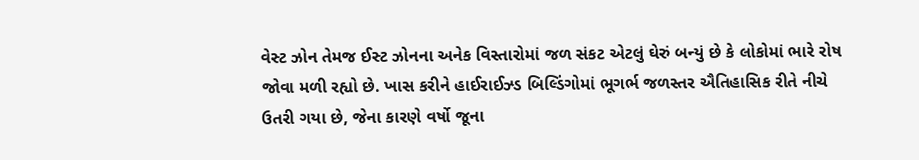વેસ્ટ ઝોન તેમજ ઈસ્ટ ઝોનના અનેક વિસ્તારોમાં જળ સંકટ એટલું ઘેરું બન્યું છે કે લોકોમાં ભારે રોષ જોવા મળી રહ્યો છે. ખાસ કરીને હાઈરાઈઝ્ડ બિલ્ડિંગોમાં ભૂગર્ભ જળસ્તર ઐતિહાસિક રીતે નીચે ઉતરી ગયા છે, જેના કારણે વર્ષો જૂના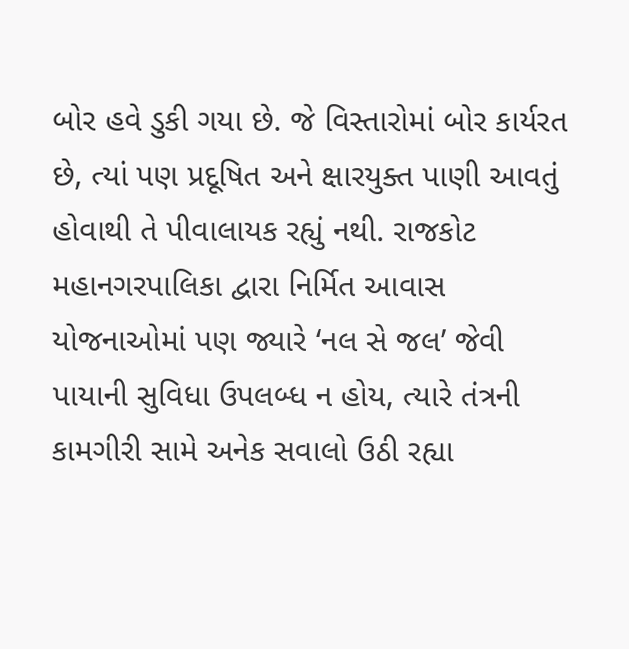બોર હવે ડુકી ગયા છે. જે વિસ્તારોમાં બોર કાર્યરત છે, ત્યાં પણ પ્રદૂષિત અને ક્ષારયુક્ત પાણી આવતું હોવાથી તે પીવાલાયક રહ્યું નથી. રાજકોટ મહાનગરપાલિકા દ્વારા નિર્મિત આવાસ યોજનાઓમાં પણ જ્યારે ‘નલ સે જલ’ જેવી પાયાની સુવિધા ઉપલબ્ધ ન હોય, ત્યારે તંત્રની કામગીરી સામે અનેક સવાલો ઉઠી રહ્યા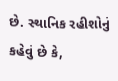છે. સ્થાનિક રહીશોનું કહેવું છે કે,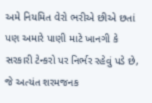અમે નિયમિત વેરો ભરીએ છીએ છતાં પણ અમારે પાણી માટે ખાનગી કે સરકારી ટેન્કરો પર નિર્ભર રહેવું પડે છે, જે અત્યંત શરમજનક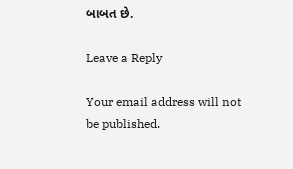બાબત છે.

Leave a Reply

Your email address will not be published.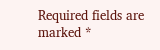Required fields are marked *